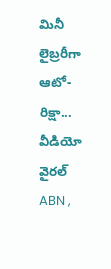మినీ లైబ్రరీగా ఆటో-రిక్షా... వీడియో వైరల్
ABN ,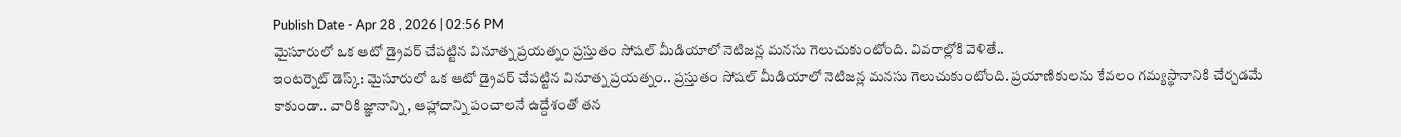Publish Date - Apr 28 , 2026 | 02:56 PM
మైసూరులో ఒక ఆటో డ్రైవర్ చేపట్టిన వినూత్న ప్రయత్నం ప్రస్తుతం సోషల్ మీడియాలో నెటిజన్ల మనసు గెలుచుకుంటోంది. వివరాల్లోకి వెళితే..
ఇంటర్నెట్ డెస్క్: మైసూరులో ఒక ఆటో డ్రైవర్ చేపట్టిన వినూత్న ప్రయత్నం.. ప్రస్తుతం సోషల్ మీడియాలో నెటిజన్ల మనసు గెలుచుకుంటోంది. ప్రయాణికులను కేవలం గమ్యస్థానానికి చేర్చడమే కాకుండా.. వారికి జ్ఞానాన్ని, ఆహ్లాదాన్ని పంచాలనే ఉద్దేశంతో తన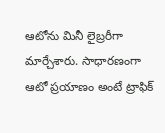ఆటోను మినీ లైబ్రరీగా మార్చేశారు. సాధారణంగా ఆటో ప్రయాణం అంటే ట్రాఫిక్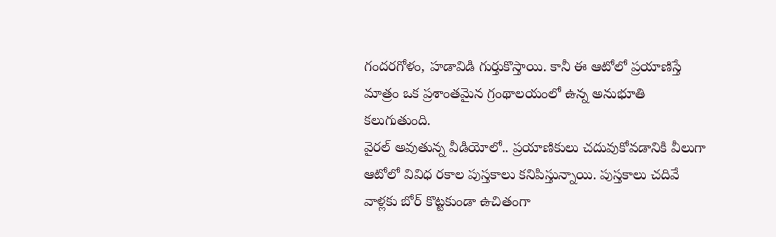గందరగోళం, హడావిడి గుర్తుకొస్తాయి. కానీ ఈ ఆటోలో ప్రయాణిస్తే మాత్రం ఒక ప్రశాంతమైన గ్రంథాలయంలో ఉన్న అనుభూతి కలుగుతుంది.
వైరల్ అవుతున్న వీడియోలో.. ప్రయాణికులు చదువుకోవడానికి వీలుగా ఆటోలో వివిధ రకాల పుస్తకాలు కనిపిస్తున్నాయి. పుస్తకాలు చదివే వాళ్లకు బోర్ కొట్టకుండా ఉచితంగా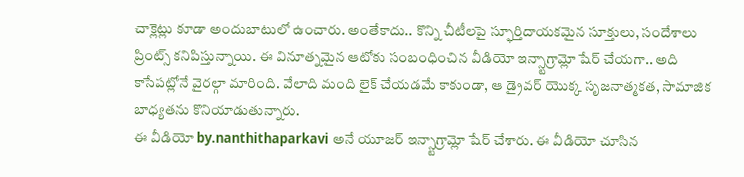చాక్లెట్లు కూడా అందుబాటులో ఉంచారు. అంతేకాదు.. కొన్ని చీటీలపై స్ఫూర్తిదాయకమైన సూక్తులు, సందేశాలు ప్రింట్స్ కనిపిస్తున్నాయి. ఈ వినూత్నమైన ఆటోకు సంబంధించిన వీడియో ఇన్స్టాగ్రామ్లో షేర్ చేయగా.. అది కాసేపట్లోనే వైరల్గా మారింది. వేలాది మంది లైక్ చేయడమే కాకుండా, ఆ డ్రైవర్ యొక్క సృజనాత్మకత, సామాజిక బాధ్యతను కొనియాడుతున్నారు.
ఈ వీడియో by.nanthithaparkavi అనే యూజర్ ఇన్స్టాగ్రామ్లో షేర్ చేశారు. ఈ వీడియో చూసిన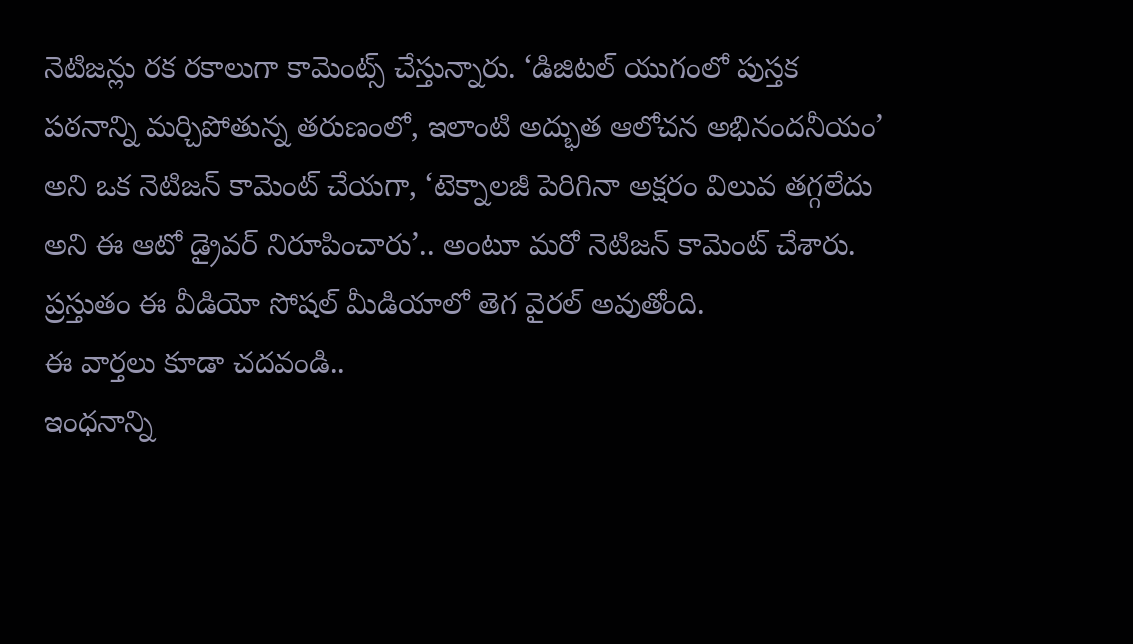నెటిజన్లు రక రకాలుగా కామెంట్స్ చేస్తున్నారు. ‘డిజిటల్ యుగంలో పుస్తక పఠనాన్ని మర్చిపోతున్న తరుణంలో, ఇలాంటి అద్భుత ఆలోచన అభినందనీయం’ అని ఒక నెటిజన్ కామెంట్ చేయగా, ‘టెక్నాలజీ పెరిగినా అక్షరం విలువ తగ్గలేదు అని ఈ ఆటో డ్రైవర్ నిరూపించారు’.. అంటూ మరో నెటిజన్ కామెంట్ చేశారు. ప్రస్తుతం ఈ వీడియో సోషల్ మీడియాలో తెగ వైరల్ అవుతోంది.
ఈ వార్తలు కూడా చదవండి..
ఇంధనాన్ని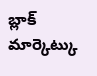బ్లాక్ మార్కెట్కు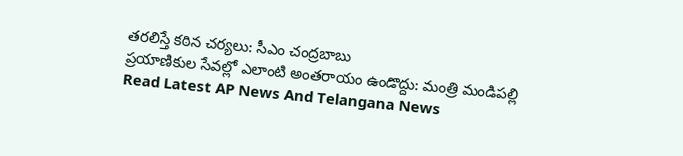తరలిస్తే కఠిన చర్యలు: సీఎం చంద్రబాబు
ప్రయాణికుల సేవల్లో ఎలాంటి అంతరాయం ఉండొద్దు: మంత్రి మండిపల్లి
Read Latest AP News And Telangana News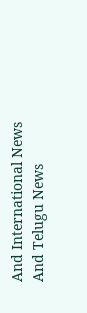And International News And Telugu News